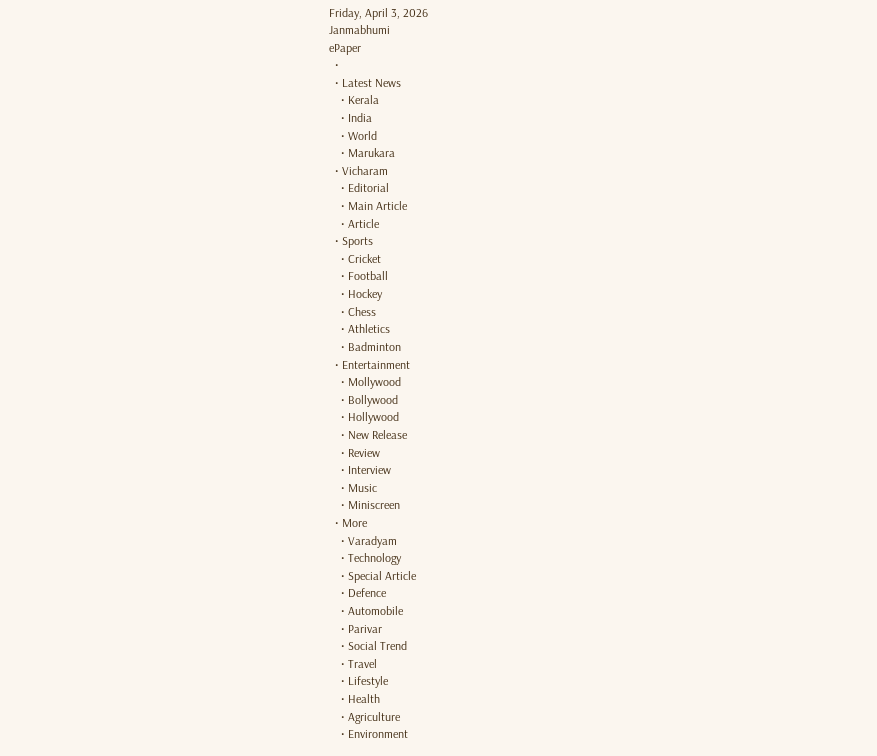Friday, April 3, 2026
Janmabhumi
ePaper
  •
  • Latest News
    • Kerala
    • India
    • World
    • Marukara
  • Vicharam
    • Editorial
    • Main Article
    • Article
  • Sports
    • Cricket
    • Football
    • Hockey
    • Chess
    • Athletics
    • Badminton
  • Entertainment
    • Mollywood
    • Bollywood
    • Hollywood
    • New Release
    • Review
    • Interview
    • Music
    • Miniscreen
  • More
    • Varadyam
    • Technology
    • Special Article
    • Defence
    • Automobile
    • Parivar
    • Social Trend
    • Travel
    • Lifestyle
    • Health
    • Agriculture
    • Environment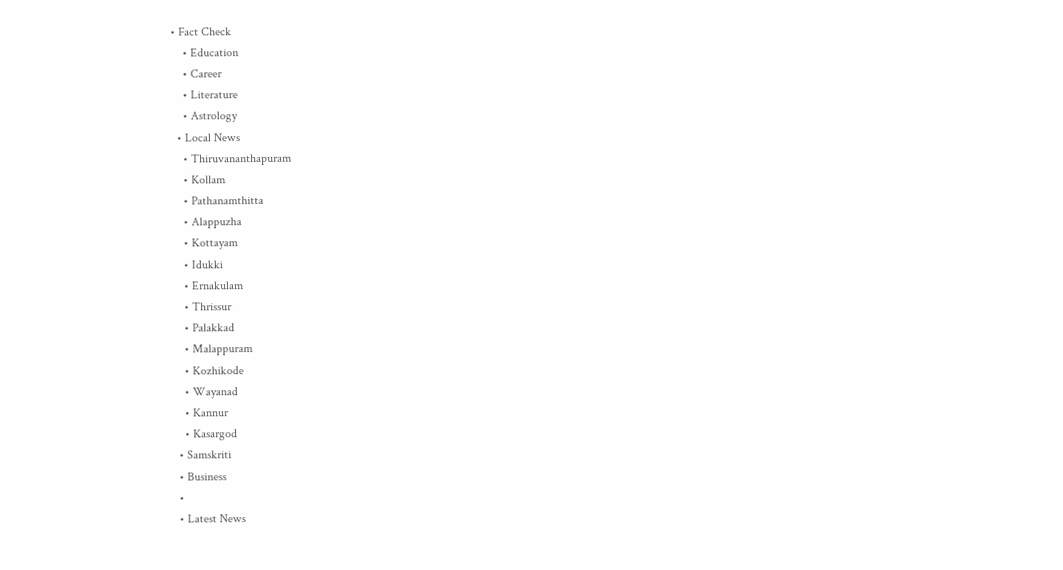• Fact Check
    • Education
    • Career
    • Literature
    • Astrology
  • Local News
    • Thiruvananthapuram
    • Kollam
    • Pathanamthitta
    • Alappuzha
    • Kottayam
    • Idukki
    • Ernakulam
    • Thrissur
    • Palakkad
    • Malappuram
    • Kozhikode
    • Wayanad
    • Kannur
    • Kasargod
  • Samskriti
  • Business
  •
  • Latest News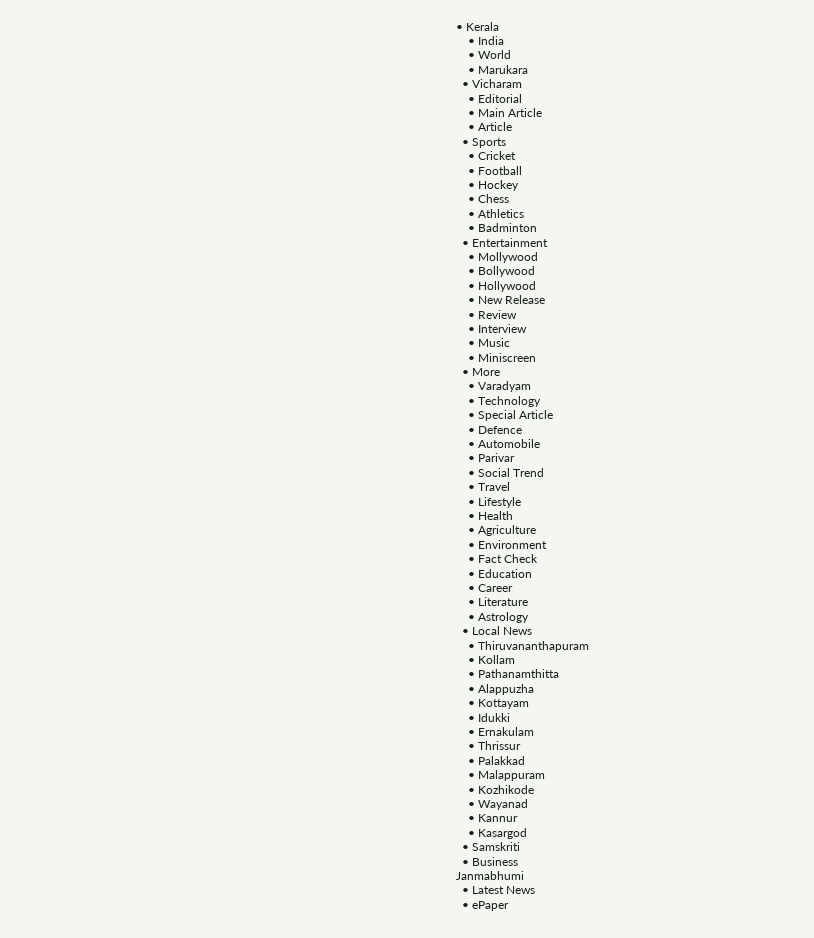• Kerala
    • India
    • World
    • Marukara
  • Vicharam
    • Editorial
    • Main Article
    • Article
  • Sports
    • Cricket
    • Football
    • Hockey
    • Chess
    • Athletics
    • Badminton
  • Entertainment
    • Mollywood
    • Bollywood
    • Hollywood
    • New Release
    • Review
    • Interview
    • Music
    • Miniscreen
  • More
    • Varadyam
    • Technology
    • Special Article
    • Defence
    • Automobile
    • Parivar
    • Social Trend
    • Travel
    • Lifestyle
    • Health
    • Agriculture
    • Environment
    • Fact Check
    • Education
    • Career
    • Literature
    • Astrology
  • Local News
    • Thiruvananthapuram
    • Kollam
    • Pathanamthitta
    • Alappuzha
    • Kottayam
    • Idukki
    • Ernakulam
    • Thrissur
    • Palakkad
    • Malappuram
    • Kozhikode
    • Wayanad
    • Kannur
    • Kasargod
  • Samskriti
  • Business
Janmabhumi
  • Latest News
  • ePaper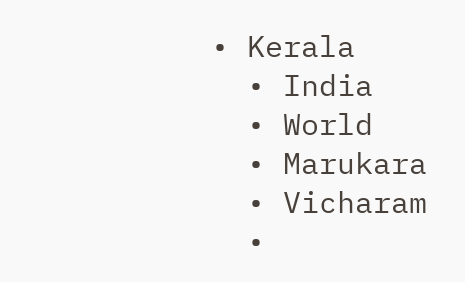• Kerala
  • India
  • World
  • Marukara
  • Vicharam
  •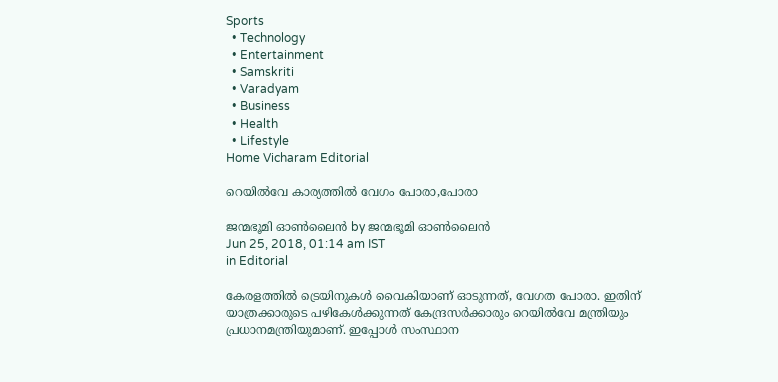Sports
  • Technology
  • Entertainment
  • Samskriti
  • Varadyam
  • Business
  • Health
  • Lifestyle
Home Vicharam Editorial

റെയില്‍വേ കാര്യത്തില്‍ വേഗം പോരാ,പോരാ

ജന്മഭൂമി ഓണ്‍ലൈന്‍ by ജന്മഭൂമി ഓണ്‍ലൈന്‍
Jun 25, 2018, 01:14 am IST
in Editorial

കേരളത്തില്‍ ട്രെയിനുകള്‍ വൈകിയാണ് ഓടുന്നത്, വേഗത പോരാ. ഇതിന് യാത്രക്കാരുടെ പഴികേള്‍ക്കുന്നത് കേന്ദ്രസര്‍ക്കാരും റെയില്‍വേ മന്ത്രിയും പ്രധാനമന്ത്രിയുമാണ്. ഇപ്പോള്‍ സംസ്ഥാന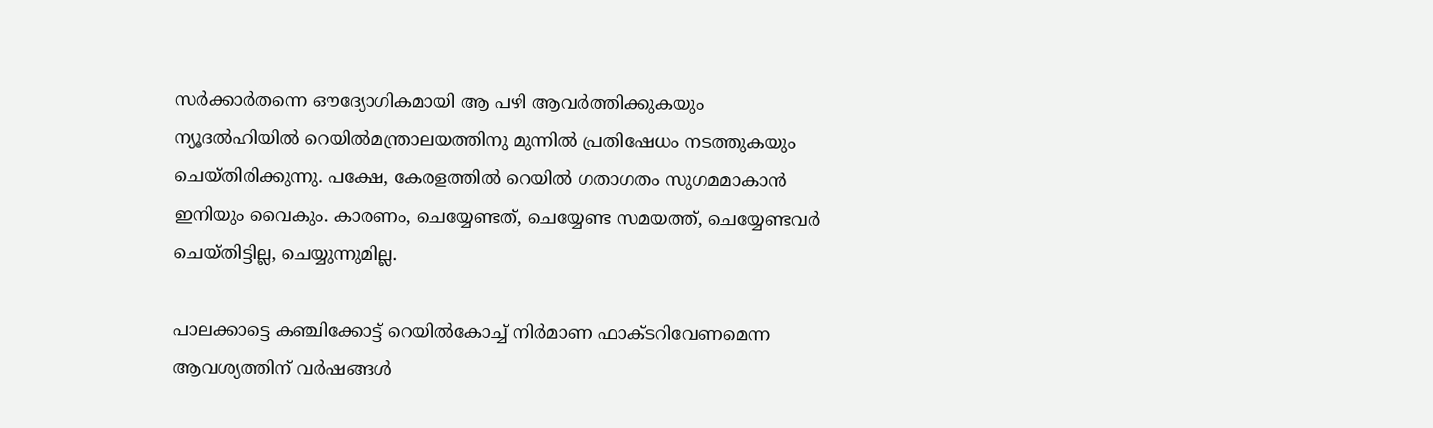സര്‍ക്കാര്‍തന്നെ ഔദ്യോഗികമായി ആ പഴി ആവര്‍ത്തിക്കുകയും ന്യൂദല്‍ഹിയില്‍ റെയില്‍മന്ത്രാലയത്തിനു മുന്നില്‍ പ്രതിഷേധം നടത്തുകയും ചെയ്തിരിക്കുന്നു. പക്ഷേ, കേരളത്തില്‍ റെയില്‍ ഗതാഗതം സുഗമമാകാന്‍ ഇനിയും വൈകും. കാരണം, ചെയ്യേണ്ടത്, ചെയ്യേണ്ട സമയത്ത്, ചെയ്യേണ്ടവര്‍ ചെയ്തിട്ടില്ല, ചെയ്യുന്നുമില്ല.

പാലക്കാട്ടെ കഞ്ചിക്കോട്ട് റെയില്‍കോച്ച് നിര്‍മാണ ഫാക്ടറിവേണമെന്ന ആവശ്യത്തിന് വര്‍ഷങ്ങള്‍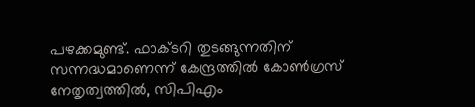പഴക്കമുണ്ട്. ഫാക്ടറി തുടങ്ങുന്നതിന് സന്നദ്ധമാണെന്ന് കേന്ദ്രത്തില്‍ കോണ്‍ഗ്രസ് നേതൃത്വത്തില്‍, സിപിഎം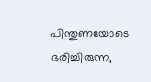പിന്തുണയോടെ ഭരിച്ചിരുന്ന,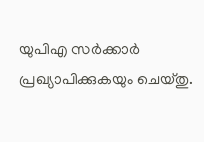യുപിഎ സര്‍ക്കാര്‍ പ്രഖ്യാപിക്കുകയും ചെയ്തു.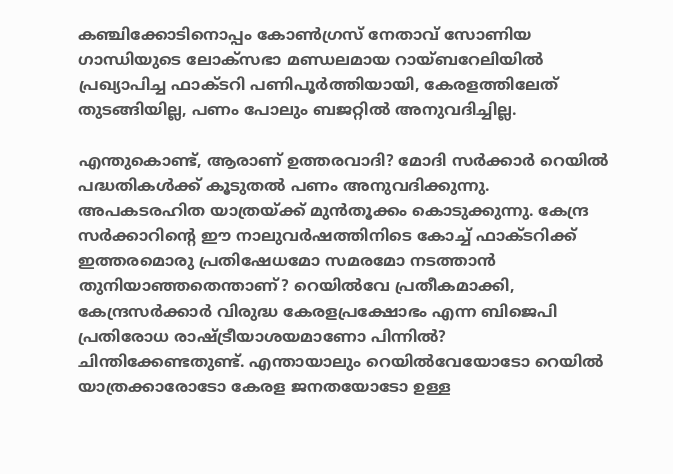കഞ്ചിക്കോടിനൊപ്പം കോണ്‍ഗ്രസ് നേതാവ് സോണിയ ഗാന്ധിയുടെ ലോക്സഭാ മണ്ഡലമായ റായ്ബറേലിയില്‍ പ്രഖ്യാപിച്ച ഫാക്ടറി പണിപൂര്‍ത്തിയായി, കേരളത്തിലേത് തുടങ്ങിയില്ല, പണം പോലും ബജറ്റില്‍ അനുവദിച്ചില്ല.

എന്തുകൊണ്ട്, ആരാണ് ഉത്തരവാദി? മോദി സര്‍ക്കാര്‍ റെയില്‍ പദ്ധതികള്‍ക്ക് കൂടുതല്‍ പണം അനുവദിക്കുന്നു. അപകടരഹിത യാത്രയ്‌ക്ക് മുന്‍തൂക്കം കൊടുക്കുന്നു. കേന്ദ്ര സര്‍ക്കാറിന്റെ ഈ നാലുവര്‍ഷത്തിനിടെ കോച്ച് ഫാക്ടറിക്ക് ഇത്തരമൊരു പ്രതിഷേധമോ സമരമോ നടത്താന്‍ തുനിയാഞ്ഞതെന്താണ്? റെയില്‍വേ പ്രതീകമാക്കി, കേന്ദ്രസര്‍ക്കാര്‍ വിരുദ്ധ കേരളപ്രക്ഷോഭം എന്ന ബിജെപി പ്രതിരോധ രാഷ്‌ട്രീയാശയമാണോ പിന്നില്‍? ചിന്തിക്കേണ്ടതുണ്ട്. എന്തായാലും റെയില്‍വേയോടോ റെയില്‍ യാത്രക്കാരോടോ കേരള ജനതയോടോ ഉള്ള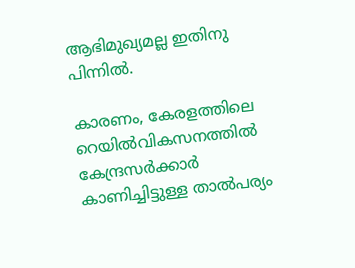ആഭിമുഖ്യമല്ല ഇതിനു പിന്നില്‍.

കാരണം, കേരളത്തിലെ റെയില്‍വികസനത്തില്‍ കേന്ദ്രസര്‍ക്കാര്‍ കാണിച്ചിട്ടുള്ള താല്‍പര്യം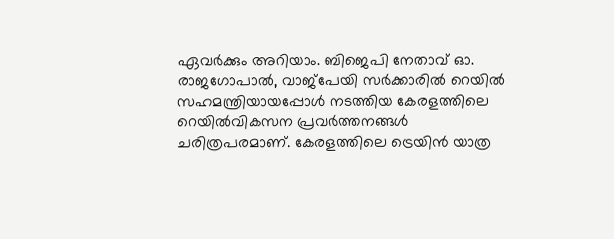ഏവര്‍ക്കും അറിയാം. ബിജെപി നേതാവ് ഓ. രാജഗോപാല്‍, വാജ്പേയി സര്‍ക്കാരില്‍ റെയില്‍ സഹമന്ത്രിയായപ്പോള്‍ നടത്തിയ കേരളത്തിലെ റെയില്‍വികസന പ്രവര്‍ത്തനങ്ങള്‍ ചരിത്രപരമാണ്. കേരളത്തിലെ ട്രെയിന്‍ യാത്ര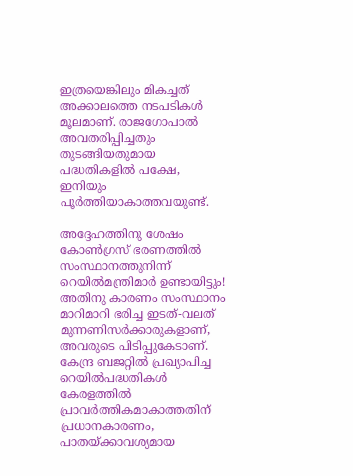ഇത്രയെങ്കിലും മികച്ചത് അക്കാലത്തെ നടപടികള്‍ മൂലമാണ്. രാജഗോപാല്‍ അവതരിപ്പിച്ചതും തുടങ്ങിയതുമായ പദ്ധതികളില്‍ പക്ഷേ, ഇനിയും പൂര്‍ത്തിയാകാത്തവയുണ്ട്.

അദ്ദേഹത്തിനു ശേഷം കോണ്‍ഗ്രസ് ഭരണത്തില്‍ സംസ്ഥാനത്തുനിന്ന് റെയില്‍മന്ത്രിമാര്‍ ഉണ്ടായിട്ടും! അതിനു കാരണം സംസ്ഥാനം മാറിമാറി ഭരിച്ച ഇടത്-വലത് മുന്നണിസര്‍ക്കാരുകളാണ്, അവരുടെ പിടിപ്പുകേടാണ്. കേന്ദ്ര ബജറ്റില്‍ പ്രഖ്യാപിച്ച റെയില്‍പദ്ധതികള്‍ കേരളത്തില്‍ പ്രാവര്‍ത്തികമാകാത്തതിന് പ്രധാനകാരണം, പാതയ്‌ക്കാവശ്യമായ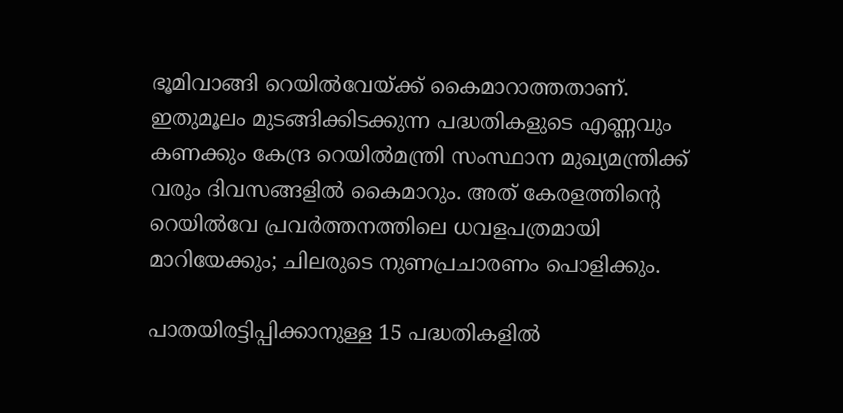ഭൂമിവാങ്ങി റെയില്‍വേയ്‌ക്ക് കൈമാറാത്തതാണ്. ഇതുമൂലം മുടങ്ങിക്കിടക്കുന്ന പദ്ധതികളുടെ എണ്ണവും കണക്കും കേന്ദ്ര റെയില്‍മന്ത്രി സംസ്ഥാന മുഖ്യമന്ത്രിക്ക് വരും ദിവസങ്ങളില്‍ കൈമാറും. അത് കേരളത്തിന്റെ റെയില്‍വേ പ്രവര്‍ത്തനത്തിലെ ധവളപത്രമായി മാറിയേക്കും; ചിലരുടെ നുണപ്രചാരണം പൊളിക്കും.

പാതയിരട്ടിപ്പിക്കാനുള്ള 15 പദ്ധതികളില്‍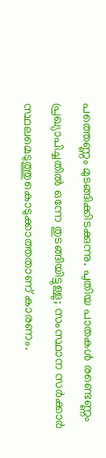പത്തെണ്ണം മുടങ്ങിക്കിടക്കുന്നു. പുതിയ പാതകള്‍ രണ്ടെണ്ണം പ്രഖ്യാപിച്ചതില്‍ ഒന്നേ തുടങ്ങിയിട്ടുള്ളു; സംസ്ഥാന സര്‍ക്കാര്‍ സ്ഥലമെടുത്തുകൊടുക്കാത്തതാണ് കാരണം.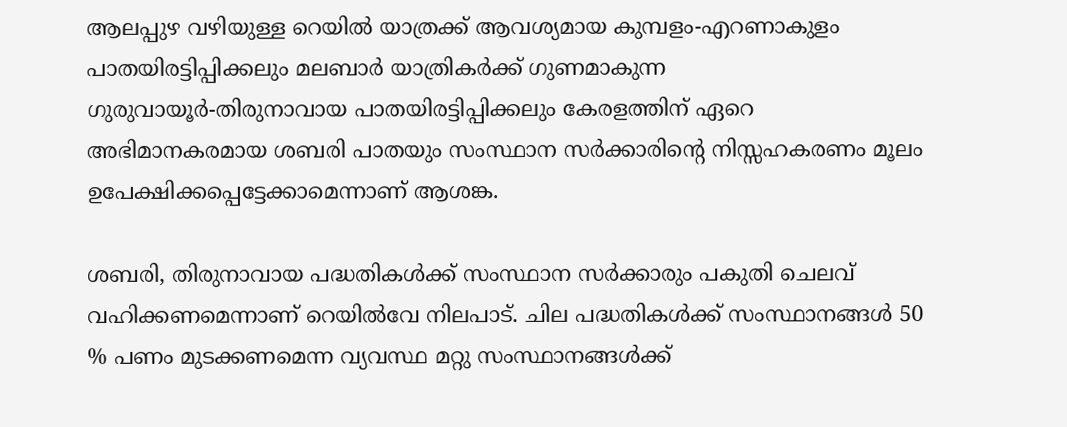ആലപ്പുഴ വഴിയുള്ള റെയില്‍ യാത്രക്ക് ആവശ്യമായ കുമ്പളം-എറണാകുളം പാതയിരട്ടിപ്പിക്കലും മലബാര്‍ യാത്രികര്‍ക്ക് ഗുണമാകുന്ന ഗുരുവായൂര്‍-തിരുനാവായ പാതയിരട്ടിപ്പിക്കലും കേരളത്തിന് ഏറെ അഭിമാനകരമായ ശബരി പാതയും സംസ്ഥാന സര്‍ക്കാരിന്റെ നിസ്സഹകരണം മൂലം ഉപേക്ഷിക്കപ്പെട്ടേക്കാമെന്നാണ് ആശങ്ക.

ശബരി, തിരുനാവായ പദ്ധതികള്‍ക്ക് സംസ്ഥാന സര്‍ക്കാരും പകുതി ചെലവ് വഹിക്കണമെന്നാണ് റെയില്‍വേ നിലപാട്. ചില പദ്ധതികള്‍ക്ക് സംസ്ഥാനങ്ങള്‍ 50 % പണം മുടക്കണമെന്ന വ്യവസ്ഥ മറ്റു സംസ്ഥാനങ്ങള്‍ക്ക്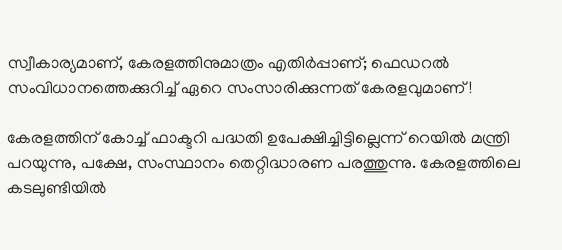സ്വീകാര്യമാണ്, കേരളത്തിനുമാത്രം എതിര്‍പ്പാണ്; ഫെഡറല്‍ സംവിധാനത്തെക്കുറിച്ച് ഏറെ സംസാരിക്കുന്നത് കേരളവുമാണ്!

കേരളത്തിന് കോച്ച് ഫാക്ടറി പദ്ധതി ഉപേക്ഷിച്ചിട്ടില്ലെന്ന് റെയില്‍ മന്ത്രി പറയുന്നു, പക്ഷേ, സംസ്ഥാനം തെറ്റിദ്ധാരണ പരത്തുന്നു. കേരളത്തിലെ കടലുണ്ടിയില്‍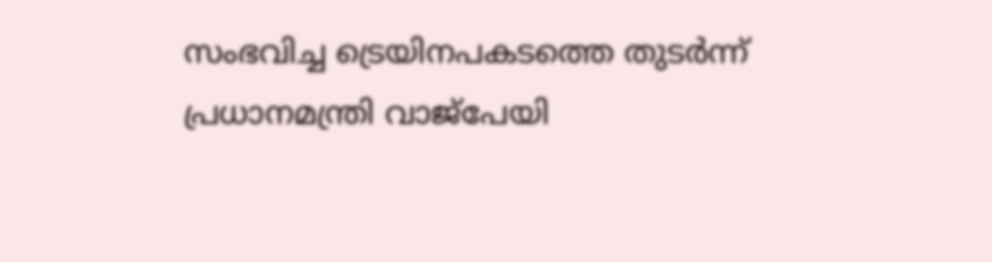സംഭവിച്ച ട്രെയിനപകടത്തെ തുടര്‍ന്ന് പ്രധാനമന്ത്രി വാജ്പേയി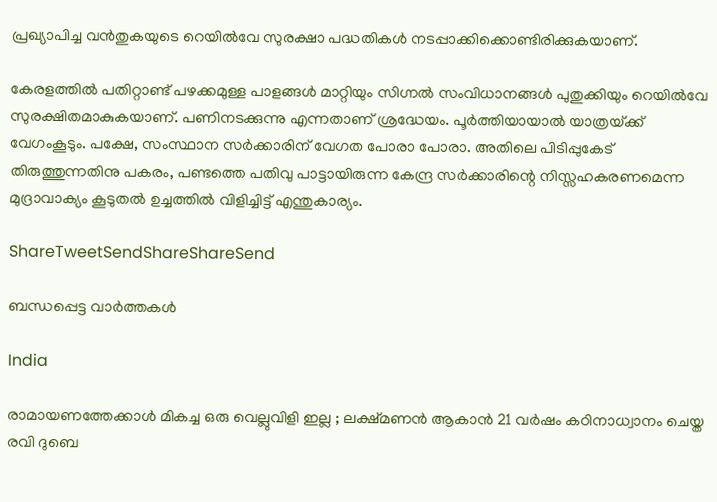പ്രഖ്യാപിച്ച വന്‍തുകയുടെ റെയില്‍വേ സുരക്ഷാ പദ്ധതികള്‍ നടപ്പാക്കിക്കൊണ്ടിരിക്കുകയാണ്.

കേരളത്തില്‍ പതിറ്റാണ്ട് പഴക്കമുള്ള പാളങ്ങള്‍ മാറ്റിയും സിഗ്നല്‍ സംവിധാനങ്ങള്‍ പുതുക്കിയും റെയില്‍വേ സുരക്ഷിതമാകുകയാണ്. പണിനടക്കുന്നു എന്നതാണ് ശ്രദ്ധേയം. പൂര്‍ത്തിയായാല്‍ യാത്രയ്‌ക്ക് വേഗംകൂടും. പക്ഷേ, സംസ്ഥാന സര്‍ക്കാരിന് വേഗത പോരാ പോരാ. അതിലെ പിടിപ്പുകേട് തിരുത്തുന്നതിനു പകരം, പണ്ടത്തെ പതിവു പാട്ടായിരുന്ന കേന്ദ്ര സര്‍ക്കാരിന്റെ നിസ്സഹകരണമെന്ന മുദ്രാവാക്യം കൂടുതല്‍ ഉച്ചത്തില്‍ വിളിച്ചിട്ട് എന്തുകാര്യം.

ShareTweetSendShareShareSend

ബന്ധപ്പെട്ട വാര്‍ത്തകള്‍

India

രാമായണത്തേക്കാൾ മികച്ച ഒരു വെല്ലുവിളി ഇല്ല ; ലക്ഷ്മണൻ ആകാൻ 21 വർഷം കഠിനാധ്വാനം ചെയ്ത രവി ദുബെ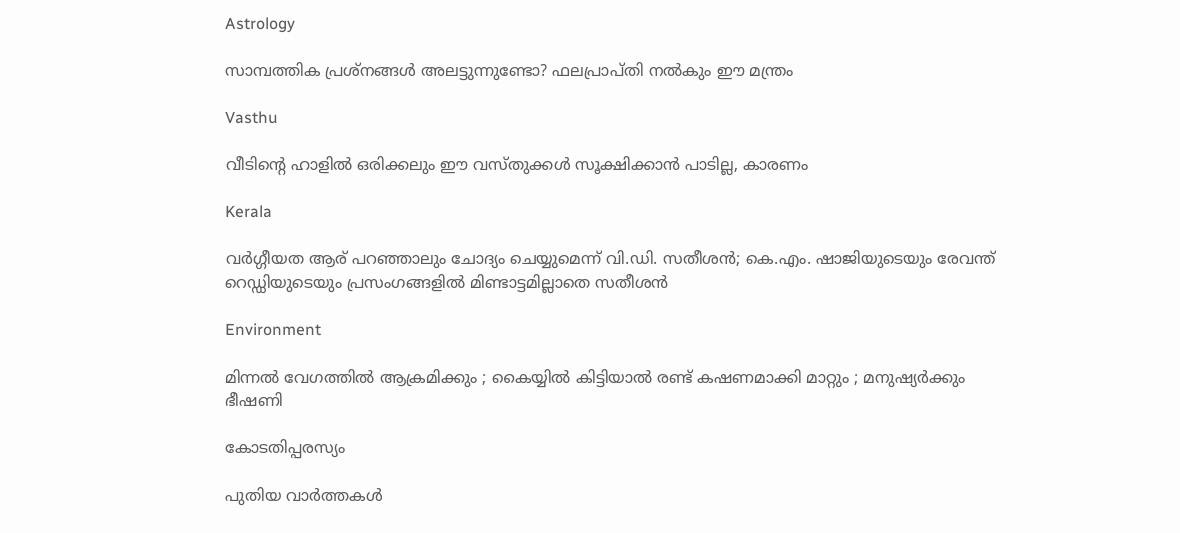Astrology

സാമ്പത്തിക പ്രശ്നങ്ങൾ അലട്ടുന്നുണ്ടോ? ഫലപ്രാപ്തി നൽകും ഈ മന്ത്രം

Vasthu

വീടിന്റെ ഹാളിൽ ഒരിക്കലും ഈ വസ്തുക്കൾ സൂക്ഷിക്കാൻ പാടില്ല, കാരണം

Kerala

വര്‍ഗ്ഗീയത ആര് പറഞ്ഞാലും ചോദ്യം ചെയ്യുമെന്ന് വി.ഡി. സതീശന്‍; കെ.എം. ഷാജിയുടെയും രേവന്ത് റെഡ്ഡിയുടെയും പ്രസംഗങ്ങളില്‍ മിണ്ടാട്ടമില്ലാതെ സതീശന്‍

Environment

മിന്നൽ വേഗത്തില്‍ ആക്രമിക്കും ; കൈയ്യിൽ കിട്ടിയാൽ രണ്ട് കഷണമാക്കി മാറ്റും ; മനുഷ്യർക്കും ഭീഷണി

കോടതിപ്പരസ്യം

പുതിയ വാര്‍ത്തകള്‍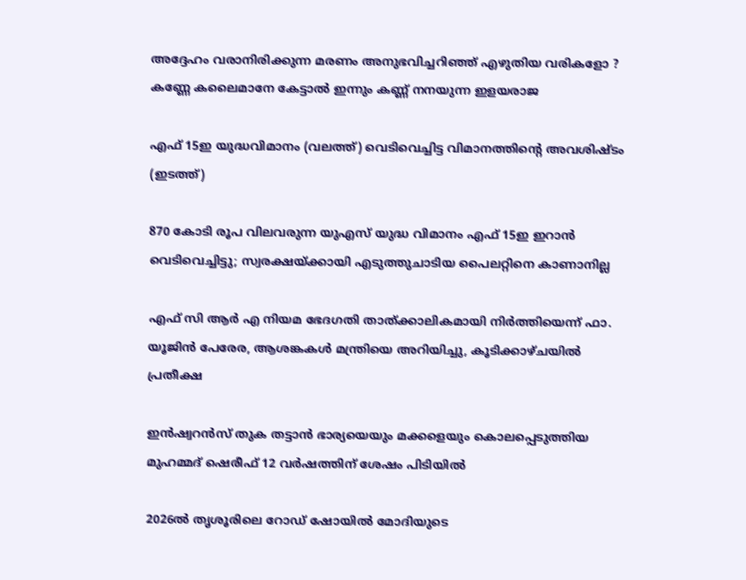അദ്ദേഹം വരാനിരിക്കുന്ന മരണം അനുഭവിച്ചറിഞ്ഞ് എഴുതിയ വരികളോ ? കണ്ണേ കലൈമാനേ കേട്ടാൽ ഇന്നും കണ്ണ് നനയുന്ന ഇളയരാജ

എഫ് 15ഇ യുദ്ധവിമാനം (വലത്ത്) വെടിവെച്ചിട്ട വിമാനത്തിന്‍റെ അവശിഷ്ടം (ഇടത്ത്)

870 കോടി രൂപ വിലവരുന്ന യുഎസ് യുദ്ധ വിമാനം എഫ് 15ഇ ഇറാന്‍ വെടിവെച്ചിട്ടു; സ്വരക്ഷയ്‌ക്കായി എടുത്തുചാടിയ പൈലറ്റിനെ കാണാനില്ല

എഫ് സി ആര്‍ എ നിയമ ഭേദഗതി താത്ക്കാലികമായി നിര്‍ത്തിയെന്ന് ഫാ. യൂജിന്‍ പേരേര, ആശങ്കകള്‍ മന്ത്രിയെ അറിയിച്ചു, കൂടിക്കാഴ്ചയില്‍ പ്രതീക്ഷ

ഇന്‍ഷ്വറന്‍സ് തുക തട്ടാന്‍ ഭാര്യയെയും മക്കളെയും കൊലപ്പെടുത്തിയ മുഹമ്മദ് ഷെരീഫ് 12 വര്‍ഷത്തിന് ശേഷം പിടിയില്‍

2026ല്‍ തൃശൂരിലെ റോ‍ഡ് ഷോയില്‍ മോദിയുടെ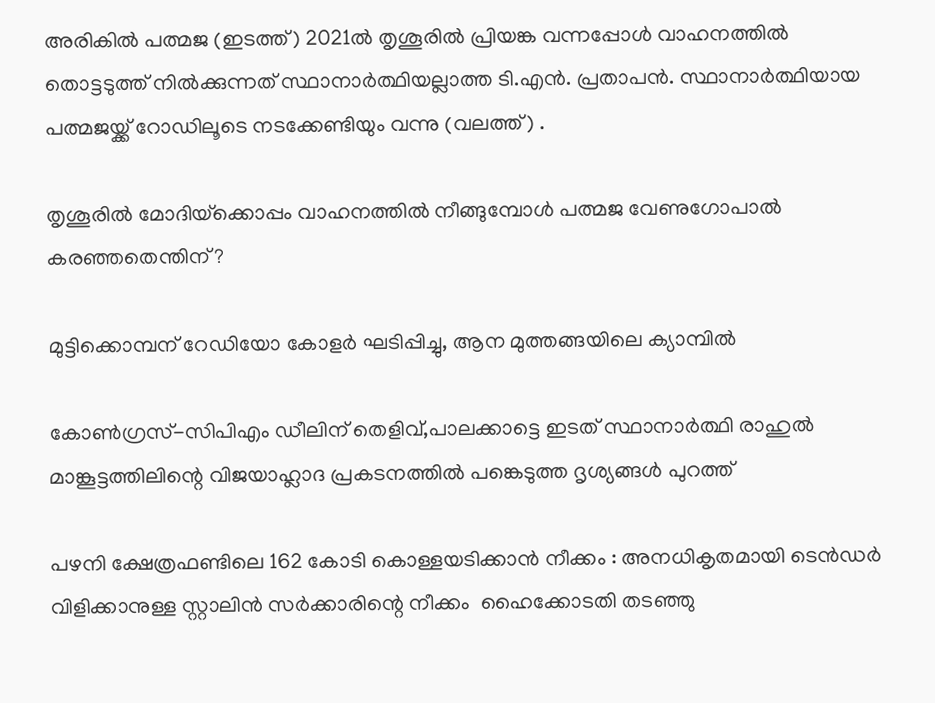അരികില്‍ പത്മജ (ഇടത്ത്) 2021ല്‍ തൃശൂരില്‍ പ്രിയങ്ക വന്നപ്പോള്‍ വാഹനത്തില്‍ തൊട്ടടുത്ത് നില്‍ക്കുന്നത് സ്ഥാനാര്‍ത്ഥിയല്ലാത്ത ടി.എന്‍. പ്രതാപന്‍. സ്ഥാനാര്‍ത്ഥിയായ പത്മജയ്ക്ക് റോഡിലൂടെ നടക്കേണ്ടിയും വന്നു (വലത്ത്) .

തൃശൂരില്‍ മോദിയ്‌ക്കൊപ്പം വാഹനത്തില്‍ നീങ്ങുമ്പോള്‍ പത്മജ വേണുഗോപാല്‍ കരഞ്ഞതെന്തിന്?

മുട്ടിക്കൊമ്പന് റേഡിയോ കോളര്‍ ഘടിപ്പിച്ചു, ആന മുത്തങ്ങയിലെ ക്യാമ്പില്‍

കോണ്‍ഗ്രസ്-സിപിഎം ഡീലിന് തെളിവ്,പാലക്കാട്ടെ ഇടത് സ്ഥാനാര്‍ത്ഥി രാഹുല്‍ മാങ്കൂട്ടത്തിലിന്റെ വിജയാഹ്ലാദ പ്രകടനത്തില്‍ പങ്കെടുത്ത ദൃശ്യങ്ങള്‍ പുറത്ത്

പഴനി ക്ഷേത്രഫണ്ടിലെ 162 കോടി കൊള്ളയടിക്കാൻ നീക്കം : അനധികൃതമായി ടെൻഡർ വിളിക്കാനുള്ള സ്റ്റാലിൻ സർക്കാരിന്റെ നീക്കം  ഹൈക്കോടതി തടഞ്ഞു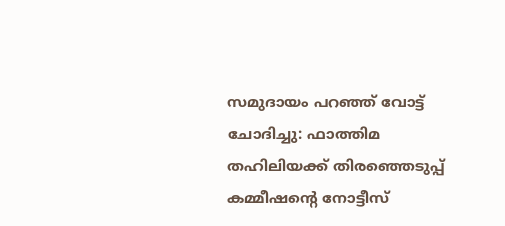സമുദായം പറഞ്ഞ് വോട്ട് ചോദിച്ചു: ഫാത്തിമ തഹിലിയക്ക് തിരഞ്ഞെടുപ്പ് കമ്മീഷന്റെ നോട്ടീസ്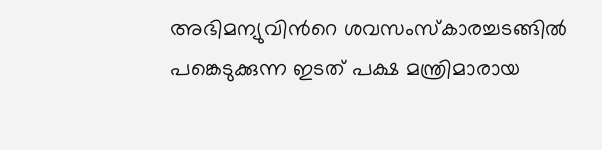അഭിമന്യുവിന്‍റെ ശവസംസ്കാരച്ചടങ്ങില്‍ പങ്കെടുക്കുന്ന ഇടത് പക്ഷ മന്ത്രിമാരായ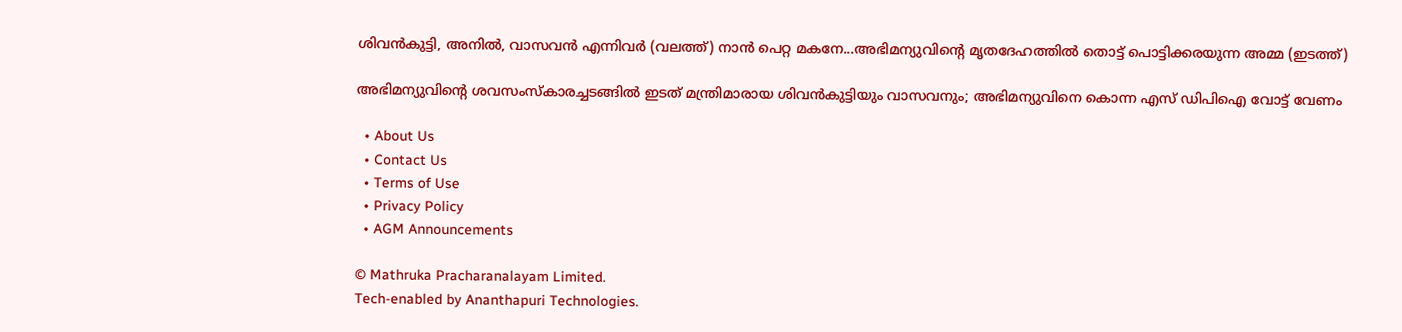ശിവന്‍കുട്ടി, അനില്‍, വാസവന്‍ എന്നിവര്‍ (വലത്ത്) നാന്‍ പെറ്റ മകനേ...അഭിമന്യുവിന്‍റെ മൃതദേഹത്തില്‍ തൊട്ട് പൊട്ടിക്കരയുന്ന അമ്മ (ഇടത്ത്)

അഭിമന്യുവിന്റെ ശവസംസ്കാരച്ചടങ്ങില്‍ ഇടത് മന്ത്രിമാരായ ശിവന്‍കുട്ടിയും വാസവനും; അഭിമന്യുവിനെ കൊന്ന എസ് ഡിപിഐ വോട്ട് വേണം

  • About Us
  • Contact Us
  • Terms of Use
  • Privacy Policy
  • AGM Announcements

© Mathruka Pracharanalayam Limited.
Tech-enabled by Ananthapuri Technologies.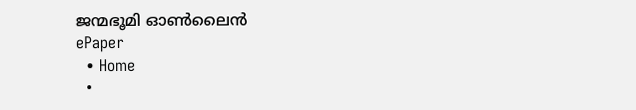ജന്മഭൂമി ഓണ്‍ലൈന്‍
ePaper
  • Home
  •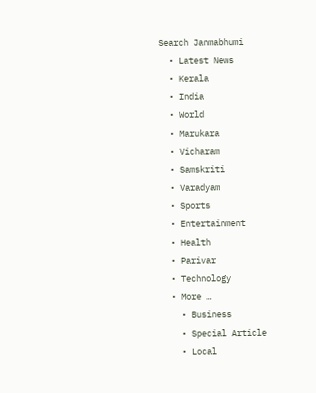Search Janmabhumi
  • Latest News
  • Kerala
  • India
  • World
  • Marukara
  • Vicharam
  • Samskriti
  • Varadyam
  • Sports
  • Entertainment
  • Health
  • Parivar
  • Technology
  • More …
    • Business
    • Special Article
    • Local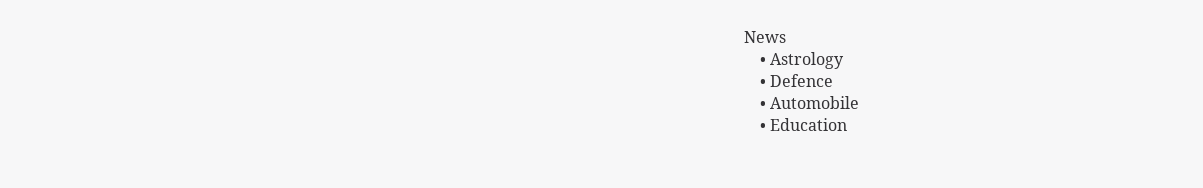News
    • Astrology
    • Defence
    • Automobile
    • Education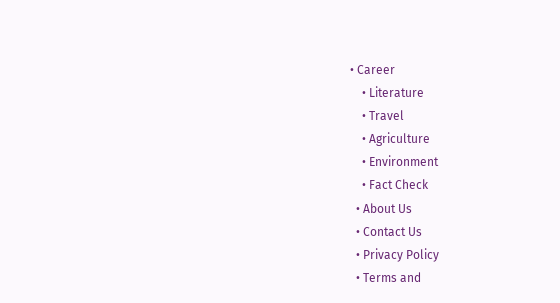• Career
    • Literature
    • Travel
    • Agriculture
    • Environment
    • Fact Check
  • About Us
  • Contact Us
  • Privacy Policy
  • Terms and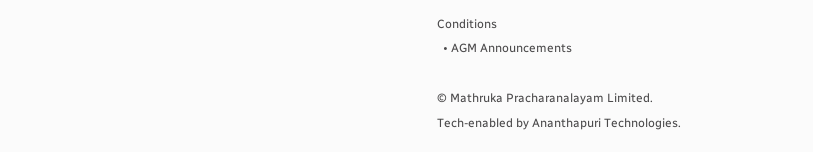Conditions
  • AGM Announcements

© Mathruka Pracharanalayam Limited.
Tech-enabled by Ananthapuri Technologies.